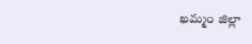ఖమ్మం జిల్లా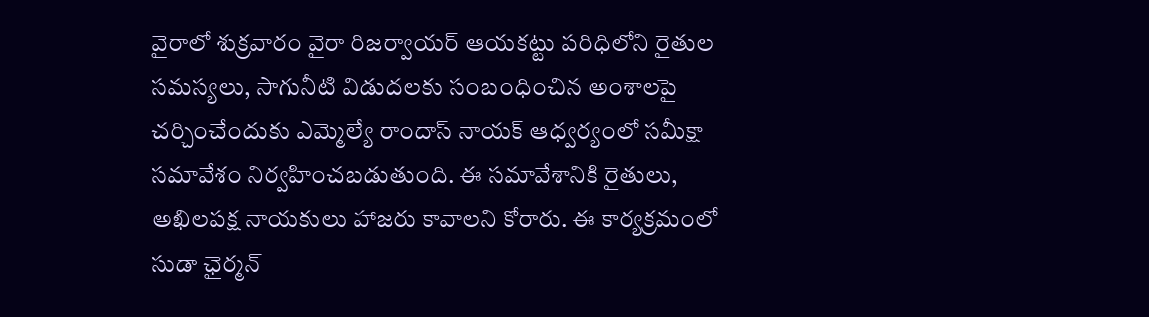వైరాలో శుక్రవారం వైరా రిజర్వాయర్ ఆయకట్టు పరిధిలోని రైతుల సమస్యలు, సాగునీటి విడుదలకు సంబంధించిన అంశాలపై చర్చించేందుకు ఎమ్మెల్యే రాందాస్ నాయక్ ఆధ్వర్యంలో సమీక్షా సమావేశం నిర్వహించబడుతుంది. ఈ సమావేశానికి రైతులు, అఖిలపక్ష నాయకులు హాజరు కావాలని కోరారు. ఈ కార్యక్రమంలో సుడా ఛైర్మన్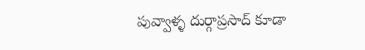పువ్వాళ్ళ దుర్గాప్రసాద్ కూడా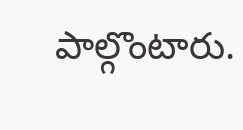పాల్గొంటారు.